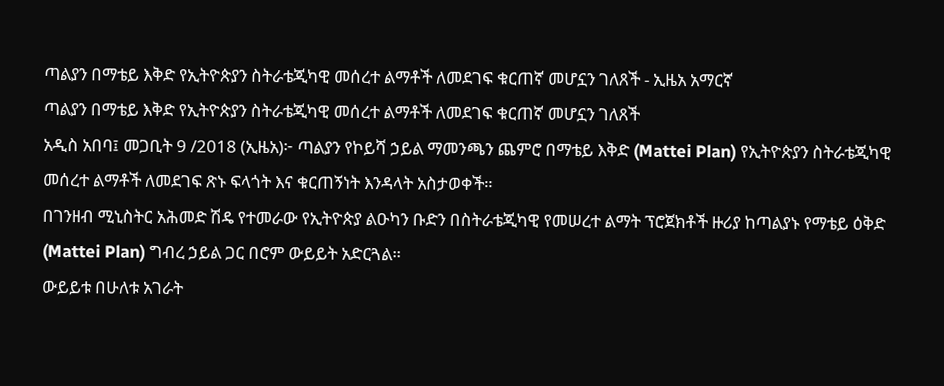ጣልያን በማቴይ እቅድ የኢትዮጵያን ስትራቴጂካዊ መሰረተ ልማቶች ለመደገፍ ቁርጠኛ መሆኗን ገለጸች - ኢዜአ አማርኛ
ጣልያን በማቴይ እቅድ የኢትዮጵያን ስትራቴጂካዊ መሰረተ ልማቶች ለመደገፍ ቁርጠኛ መሆኗን ገለጸች
አዲስ አበባ፤ መጋቢት 9 /2018 (ኢዜአ)፦ ጣልያን የኮይሻ ኃይል ማመንጫን ጨምሮ በማቴይ እቅድ (Mattei Plan) የኢትዮጵያን ስትራቴጂካዊ መሰረተ ልማቶች ለመደገፍ ጽኑ ፍላጎት እና ቁርጠኝነት እንዳላት አስታወቀች።
በገንዘብ ሚኒስትር አሕመድ ሽዴ የተመራው የኢትዮጵያ ልዑካን ቡድን በስትራቴጂካዊ የመሠረተ ልማት ፕሮጀክቶች ዙሪያ ከጣልያኑ የማቴይ ዕቅድ (Mattei Plan) ግብረ ኃይል ጋር በሮም ውይይት አድርጓል።
ውይይቱ በሁለቱ አገራት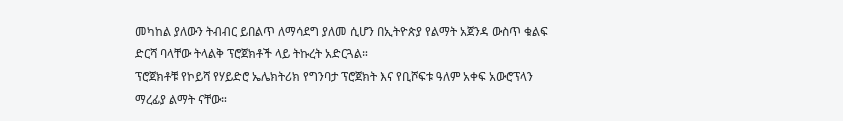መካከል ያለውን ትብብር ይበልጥ ለማሳደግ ያለመ ሲሆን በኢትዮጵያ የልማት አጀንዳ ውስጥ ቁልፍ ድርሻ ባላቸው ትላልቅ ፕሮጀክቶች ላይ ትኩረት አድርጓል።
ፕሮጀክቶቹ የኮይሻ የሃይድሮ ኤሌክትሪክ የግንባታ ፕሮጀክት እና የቢሾፍቱ ዓለም አቀፍ አውሮፕላን ማረፊያ ልማት ናቸው።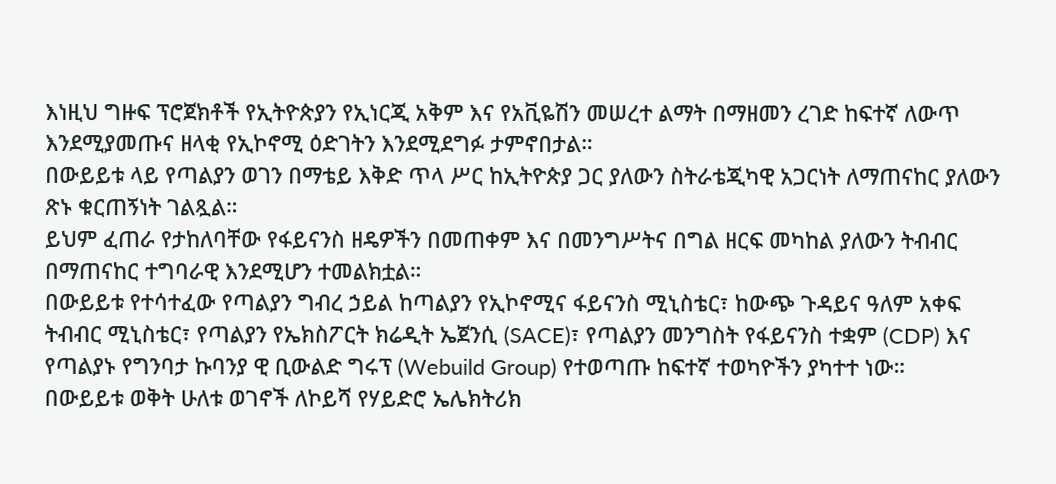እነዚህ ግዙፍ ፕሮጀክቶች የኢትዮጵያን የኢነርጂ አቅም እና የአቪዬሽን መሠረተ ልማት በማዘመን ረገድ ከፍተኛ ለውጥ እንደሚያመጡና ዘላቂ የኢኮኖሚ ዕድገትን እንደሚደግፉ ታምኖበታል።
በውይይቱ ላይ የጣልያን ወገን በማቴይ እቅድ ጥላ ሥር ከኢትዮጵያ ጋር ያለውን ስትራቴጂካዊ አጋርነት ለማጠናከር ያለውን ጽኑ ቁርጠኝነት ገልጿል።
ይህም ፈጠራ የታከለባቸው የፋይናንስ ዘዴዎችን በመጠቀም እና በመንግሥትና በግል ዘርፍ መካከል ያለውን ትብብር በማጠናከር ተግባራዊ እንደሚሆን ተመልክቷል።
በውይይቱ የተሳተፈው የጣልያን ግብረ ኃይል ከጣልያን የኢኮኖሚና ፋይናንስ ሚኒስቴር፣ ከውጭ ጉዳይና ዓለም አቀፍ ትብብር ሚኒስቴር፣ የጣልያን የኤክስፖርት ክሬዲት ኤጀንሲ (SACE)፣ የጣልያን መንግስት የፋይናንስ ተቋም (CDP) እና የጣልያኑ የግንባታ ኩባንያ ዊ ቢውልድ ግሩፕ (Webuild Group) የተወጣጡ ከፍተኛ ተወካዮችን ያካተተ ነው።
በውይይቱ ወቅት ሁለቱ ወገኖች ለኮይሻ የሃይድሮ ኤሌክትሪክ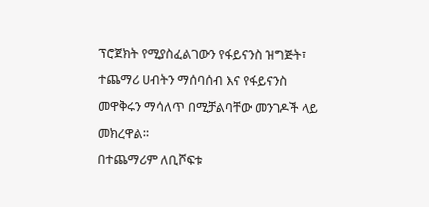ፕሮጀክት የሚያስፈልገውን የፋይናንስ ዝግጅት፣ ተጨማሪ ሀብትን ማሰባሰብ እና የፋይናንስ መዋቅሩን ማሳለጥ በሚቻልባቸው መንገዶች ላይ መክረዋል።
በተጨማሪም ለቢሾፍቱ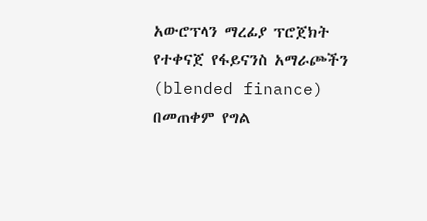አውሮፕላን ማረፊያ ፕሮጀክት የተቀናጀ የፋይናንስ አማራጮችን (blended finance) በመጠቀም የግል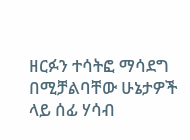ዘርፉን ተሳትፎ ማሳደግ በሚቻልባቸው ሁኔታዎች ላይ ሰፊ ሃሳብ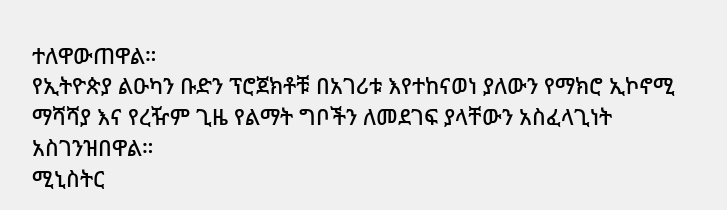ተለዋውጠዋል።
የኢትዮጵያ ልዑካን ቡድን ፕሮጀክቶቹ በአገሪቱ እየተከናወነ ያለውን የማክሮ ኢኮኖሚ ማሻሻያ እና የረዥም ጊዜ የልማት ግቦችን ለመደገፍ ያላቸውን አስፈላጊነት አስገንዝበዋል።
ሚኒስትር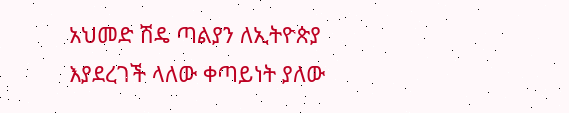አህመድ ሽዴ ጣልያን ለኢትዮጵያ እያደረገች ላለው ቀጣይነት ያለው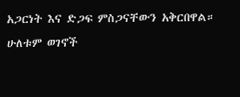አጋርነት እና ድጋፍ ምስጋናቸውን አቅርበዋል።
ሁለቱም ወገኖች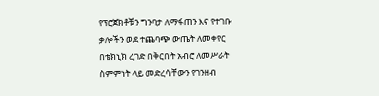የፕሮጀክቶቹን ግንባታ ለማፋጠን እና የተገቡ ቃሎችን ወደ ተጨባጭ ውጤት ለመቀየር በቴክኒክ ረገድ በቅርበት አብሮ ለመሥራት ስምምነት ላይ መድረሳቸውን የገንዘብ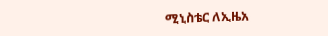ሚኒስቴር ለኢዜአ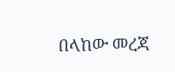በላከው መረጃ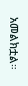አመልክቷል።